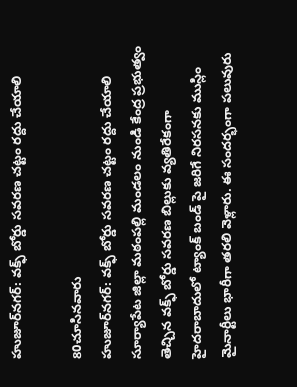హుజూర్‌నగర్: వక్ఫ్ బోర్డు సవరణ చట్టం రద్దు చేయాలి

80చూసినవారు
హుజూర్‌నగర్: వక్ఫ్ బోర్డు సవరణ చట్టం రద్దు చేయాలి
సూర్యాపేట జిల్లా మఠంపల్లి మండలం నుండి కేంద్ర ప్రభుత్వం తెచ్చిన వక్ఫ్ బోర్డు సవరణ బిల్లుకు వ్యతిరేకంగా హైదరాబాదులో ట్యాంక్ బండ్ పై జరిగే నిరసనకు ముస్లిం మైనార్టీలు భారీగా తరలి వెళ్లారు. ఈ సందర్భంగా పలువురు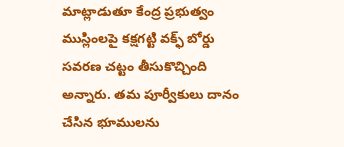మాట్లాడుతూ కేంద్ర ప్రభుత్వం ముస్లింలపై కక్షగట్టి వక్ఫ్ బోర్డు సవరణ చట్టం తీసుకొచ్చింది అన్నారు. తమ పూర్వీకులు దానం చేసిన భూములను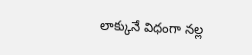లాక్కునే విధంగా నల్ల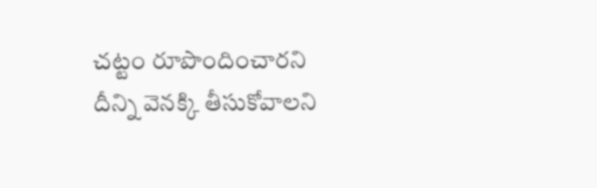చట్టం రూపొందించారని దీన్ని వెనక్కి తీసుకోవాలని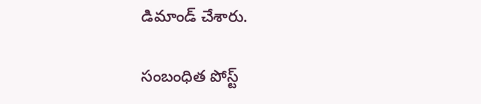డిమాండ్ చేశారు.

సంబంధిత పోస్ట్